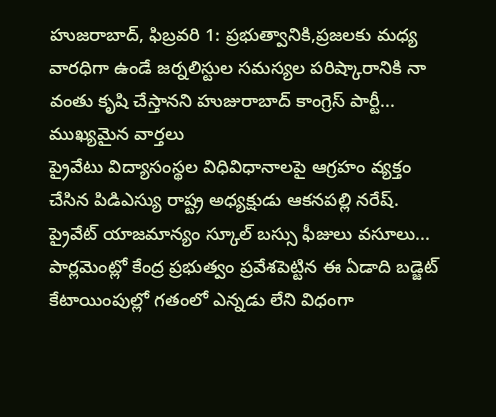హుజరాబాద్, ఫిబ్రవరి 1: ప్రభుత్వానికి,ప్రజలకు మధ్య వారధిగా ఉండే జర్నలిస్టుల సమస్యల పరిష్కారానికి నా వంతు కృషి చేస్తానని హుజురాబాద్ కాంగ్రెస్ పార్టీ...
ముఖ్యమైన వార్తలు
ప్రైవేటు విద్యాసంస్థల విధివిధానాలపై ఆగ్రహం వ్యక్తం చేసిన పిడిఎస్యు రాష్ట్ర అధ్యక్షుడు ఆకనపల్లి నరేష్. ప్రైవేట్ యాజమాన్యం స్కూల్ బస్సు ఫీజులు వసూలు...
పార్లమెంట్లో కేంద్ర ప్రభుత్వం ప్రవేశపెట్టిన ఈ ఏడాది బడ్జెట్ కేటాయింపుల్లో గతంలో ఎన్నడు లేని విధంగా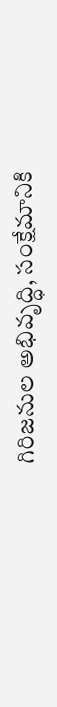గిరిజనుల అభివృద్ధి, సంక్షేమానికి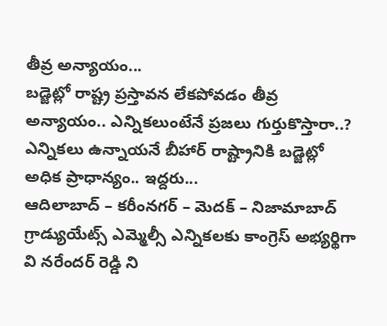తీవ్ర అన్యాయం...
బడ్జెట్లో రాష్ట్ర ప్రస్తావన లేకపోవడం తీవ్ర అన్యాయం.. ఎన్నికలుంటేనే ప్రజలు గుర్తుకొస్తారా..? ఎన్నికలు ఉన్నాయనే బీహార్ రాష్ట్రానికి బడ్జెట్లో అధిక ప్రాధాన్యం.. ఇద్దరు...
ఆదిలాబాద్ – కరీంనగర్ – మెదక్ – నిజామాబాద్ గ్రాడ్యుయేట్స్ ఎమ్మెల్సీ ఎన్నికలకు కాంగ్రెస్ అభ్యర్థిగా వి నరేందర్ రెడ్డి ని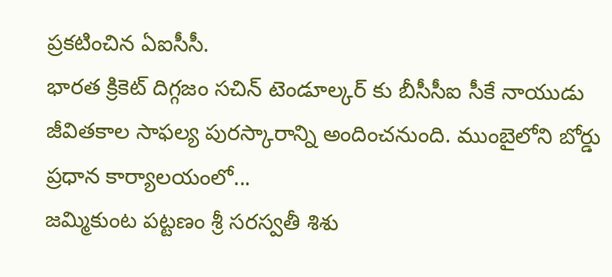ప్రకటించిన ఏఐసీసీ.
భారత క్రికెట్ దిగ్గజం సచిన్ టెండూల్కర్ కు బీసీసీఐ సీకే నాయుడు జీవితకాల సాఫల్య పురస్కారాన్ని అందించనుంది. ముంబైలోని బోర్డు ప్రధాన కార్యాలయంలో...
జమ్మికుంట పట్టణం శ్రీ సరస్వతీ శిశు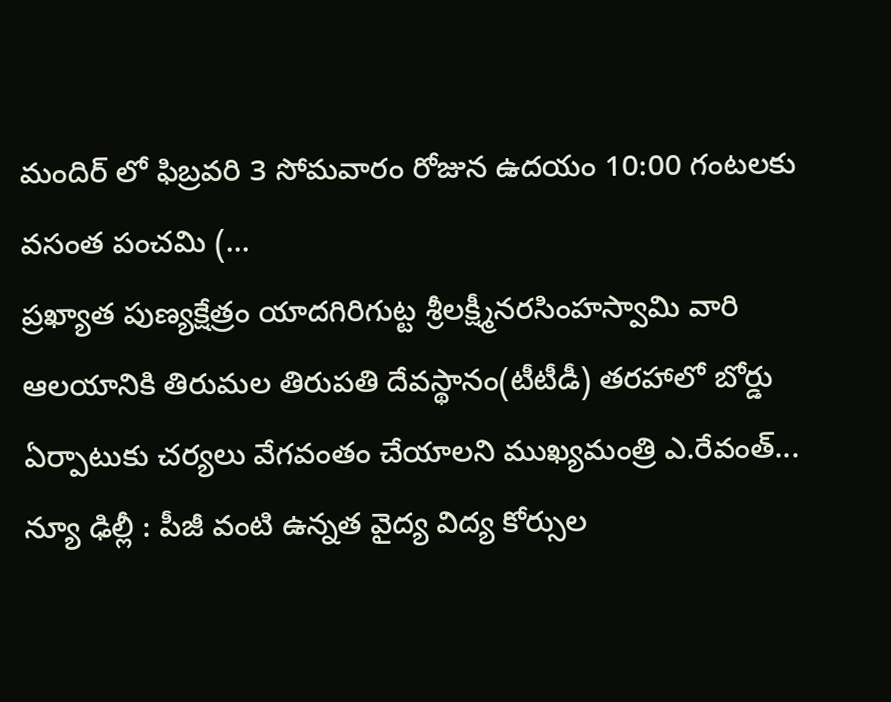మందిర్ లో ఫిబ్రవరి 3 సోమవారం రోజున ఉదయం 10:00 గంటలకు వసంత పంచమి (...
ప్రఖ్యాత పుణ్యక్షేత్రం యాదగిరిగుట్ట శ్రీలక్ష్మీనరసింహస్వామి వారి ఆలయానికి తిరుమల తిరుపతి దేవస్థానం(టీటీడీ) తరహాలో బోర్డు ఏర్పాటుకు చర్యలు వేగవంతం చేయాలని ముఖ్యమంత్రి ఎ.రేవంత్...
న్యూ ఢిల్లీ : పీజీ వంటి ఉన్నత వైద్య విద్య కోర్సుల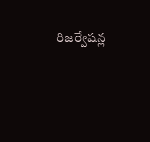రిజర్వేషన్ల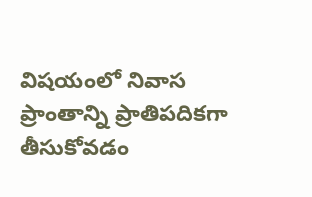విషయంలో నివాస ప్రాంతాన్ని ప్రాతిపదికగా తీసుకోవడం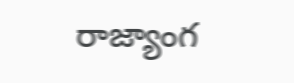రాజ్యాంగ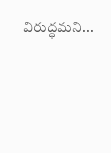విరుద్ధమని...